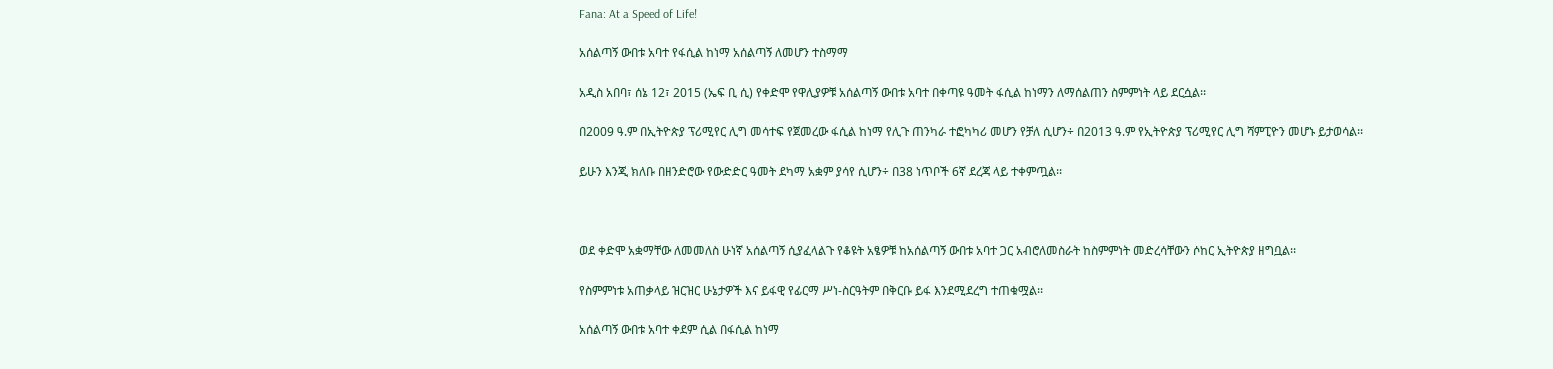Fana: At a Speed of Life!

አሰልጣኝ ውበቱ አባተ የፋሲል ከነማ አሰልጣኝ ለመሆን ተስማማ

አዲስ አበባ፣ ሰኔ 12፣ 2015 (ኤፍ ቢ ሲ) የቀድሞ የዋሊያዎቹ አሰልጣኝ ውበቱ አባተ በቀጣዩ ዓመት ፋሲል ከነማን ለማሰልጠን ስምምነት ላይ ደርሷል፡፡

በ2009 ዓ.ም በኢትዮጵያ ፕሪሚየር ሊግ መሳተፍ የጀመረው ፋሲል ከነማ የሊጉ ጠንካራ ተፎካካሪ መሆን የቻለ ሲሆን÷ በ2013 ዓ.ም የኢትዮጵያ ፕሪሚየር ሊግ ሻምፒዮን መሆኑ ይታወሳል፡፡

ይሁን እንጂ ክለቡ በዘንድሮው የውድድር ዓመት ደካማ አቋም ያሳየ ሲሆን÷ በ38 ነጥቦች 6ኛ ደረጃ ላይ ተቀምጧል፡፡



ወደ ቀድሞ አቋማቸው ለመመለስ ሁነኛ አሰልጣኝ ሲያፈላልጉ የቆዩት አፄዎቹ ከአሰልጣኝ ውበቱ አባተ ጋር አብሮለመስራት ከስምምነት መድረሳቸውን ሶከር ኢትዮጵያ ዘግቧል፡፡

የስምምነቱ አጠቃላይ ዝርዝር ሁኔታዎች እና ይፋዊ የፊርማ ሥነ-ስርዓትም በቅርቡ ይፋ እንደሚደረግ ተጠቁሟል፡፡

አሰልጣኝ ውበቱ አባተ ቀደም ሲል በፋሲል ከነማ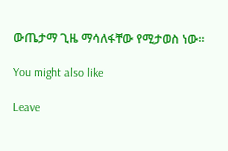ውጤታማ ጊዜ ማሳለፋቸው የሚታወስ ነው፡፡

You might also like

Leave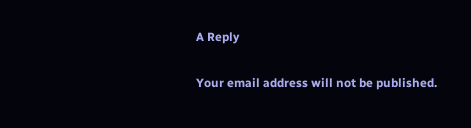A Reply

Your email address will not be published.